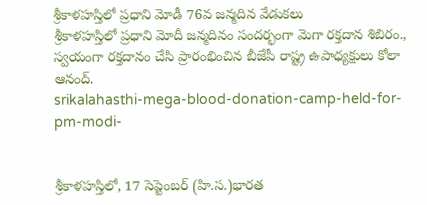శ్రీకాళహస్తిలో ప్రధాని మోడీ 76వ జన్మదిన వేడుకలు
శ్రీకాళహస్తిలో ప్రధాని మోదీ జన్మదినం సందర్భంగా మెగా రక్తదాన శిబిరం., స్వయంగా రక్తదానం చేసి ప్రారంభించిన బీజేపీ రాష్ట్ర ఉపాధ్యక్షులు కోలా ఆనంద్.
srikalahasthi-mega-blood-donation-camp-held-for-pm-modi-


శ్రీకాళహస్తిలో, 17 సెప్టెంబర్ (హి.స.)భారత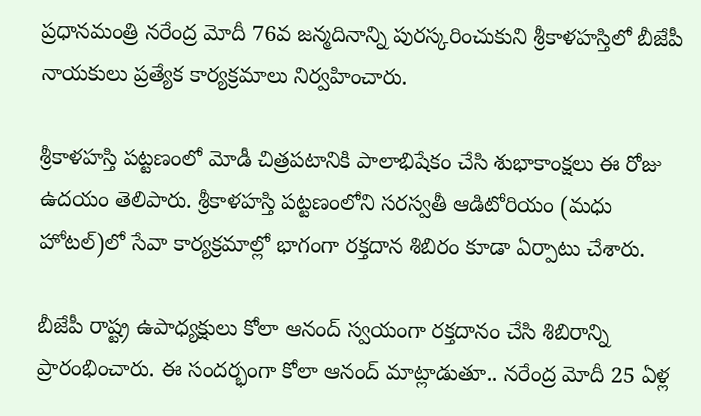ప్రధానమంత్రి నరేంద్ర మోదీ 76వ జన్మదినాన్ని పురస్కరించుకుని శ్రీకాళహస్తిలో బీజేపీ నాయకులు ప్రత్యేక కార్యక్రమాలు నిర్వహించారు.

శ్రీకాళహస్తి పట్టణంలో మోడీ చిత్రపటానికి పాలాభిషేకం చేసి శుభాకాంక్షలు ఈ రోజు ఉదయం తెలిపారు. శ్రీకాళహస్తి పట్టణంలోని సరస్వతీ ఆడిటోరియం (మధు హోటల్)లో సేవా కార్యక్రమాల్లో భాగంగా రక్తదాన శిబిరం కూడా ఏర్పాటు చేశారు.

బీజేపీ రాష్ట్ర ఉపాధ్యక్షులు కోలా ఆనంద్ స్వయంగా రక్తదానం చేసి శిబిరాన్ని ప్రారంభించారు. ఈ సందర్భంగా కోలా ఆనంద్ మాట్లాడుతూ.. నరేంద్ర మోదీ 25 ఏళ్ల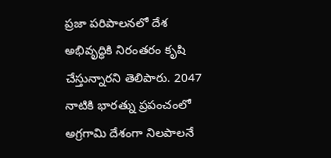ప్రజా పరిపాలనలో దేశ అభివృద్ధికి నిరంతరం కృషి చేస్తున్నారని తెలిపారు. 2047 నాటికి భారత్ను ప్రపంచంలో అగ్రగామి దేశంగా నిలపాలనే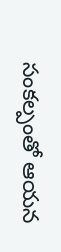సంకల్పంతో ఆయన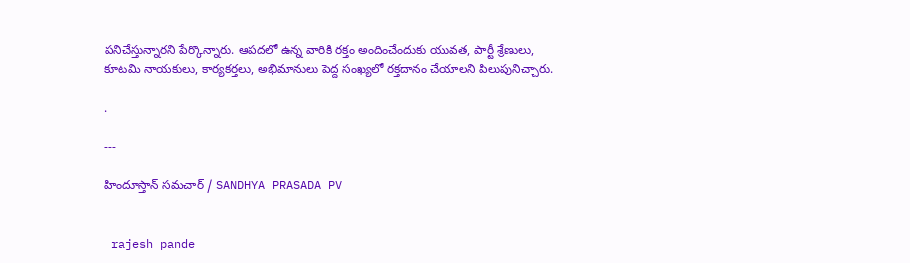పనిచేస్తున్నారని పేర్కొన్నారు. ఆపదలో ఉన్న వారికి రక్తం అందించేందుకు యువత, పార్టీ శ్రేణులు, కూటమి నాయకులు, కార్యకర్తలు, అభిమానులు పెద్ద సంఖ్యలో రక్తదానం చేయాలని పిలుపునిచ్చారు.

.

---

హిందూస్తాన్ సమచార్ / SANDHYA PRASADA PV


 rajesh pande